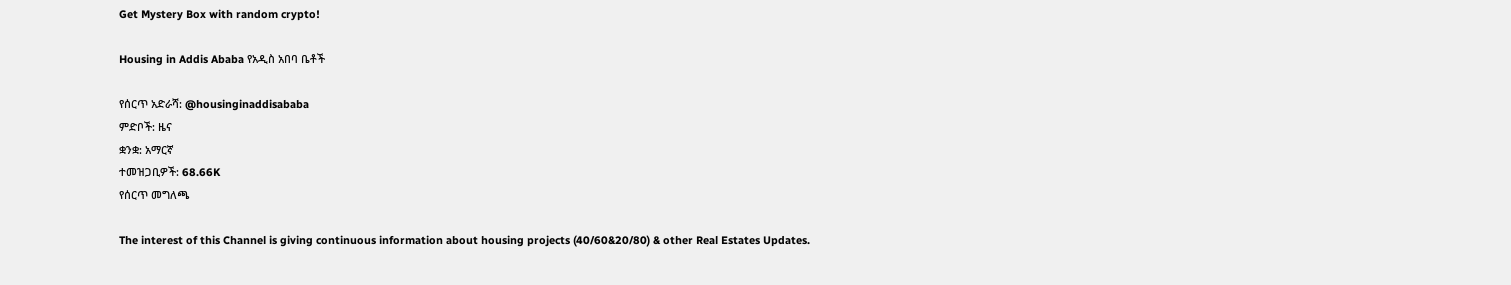Get Mystery Box with random crypto!

Housing in Addis Ababa የአዲስ አበባ ቤቶች

የሰርጥ አድራሻ: @housinginaddisababa
ምድቦች: ዜና
ቋንቋ: አማርኛ
ተመዝጋቢዎች: 68.66K
የሰርጥ መግለጫ

The interest of this Channel is giving continuous information about housing projects (40/60&20/80) & other Real Estates Updates.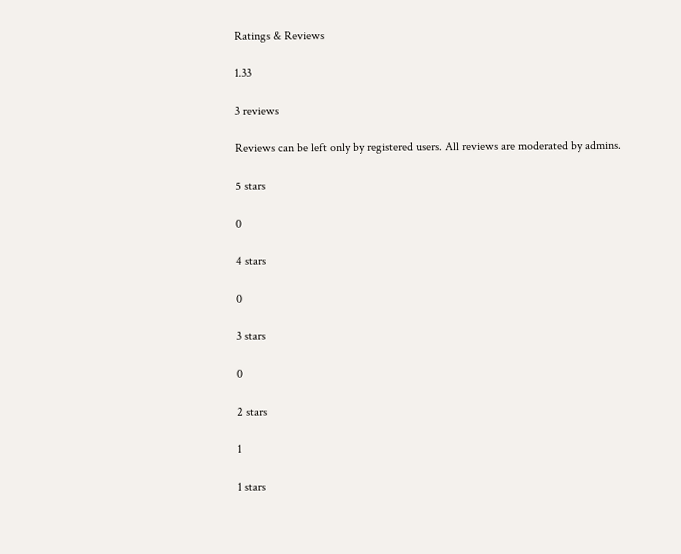Ratings & Reviews

1.33

3 reviews

Reviews can be left only by registered users. All reviews are moderated by admins.

5 stars

0

4 stars

0

3 stars

0

2 stars

1

1 stars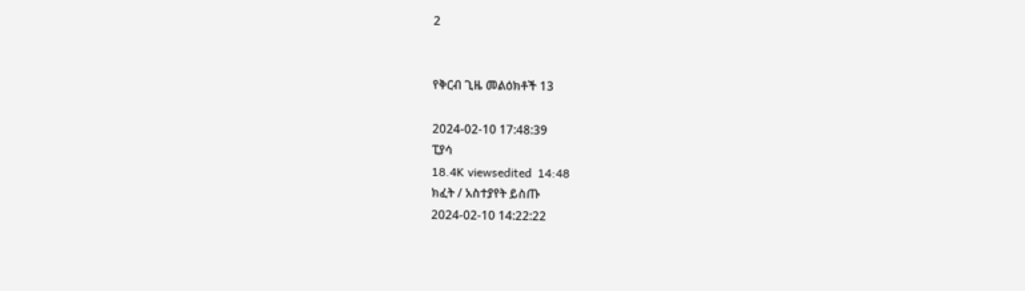2


የቅርብ ጊዜ መልዕክቶች 13

2024-02-10 17:48:39
ፒያሳ
18.4K viewsedited  14:48
ክፈት / አስተያየት ይስጡ
2024-02-10 14:22:22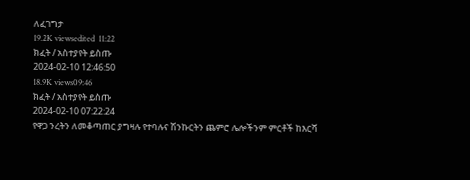ለፈገግታ
19.2K viewsedited  11:22
ክፈት / አስተያየት ይስጡ
2024-02-10 12:46:50
18.9K views09:46
ክፈት / አስተያየት ይስጡ
2024-02-10 07:22:24
የዋጋ ንረትን ለመቆጣጠር ያግዛሉ የተባሉና ሽንኩርትን ጨምሮ ሌሎችንም ምርቶች ከእርሻ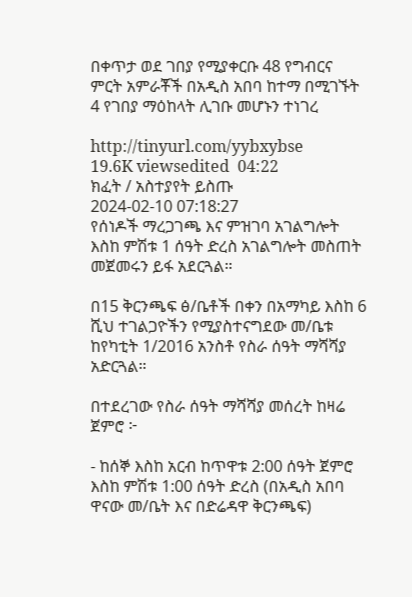በቀጥታ ወደ ገበያ የሚያቀርቡ 48 የግብርና ምርት አምራቾች በአዲስ አበባ ከተማ በሚገኙት 4 የገበያ ማዕከላት ሊገቡ መሆኑን ተነገረ

http://tinyurl.com/yybxybse
19.6K viewsedited  04:22
ክፈት / አስተያየት ይስጡ
2024-02-10 07:18:27
የሰነዶች ማረጋገጫ እና ምዝገባ አገልግሎት እስከ ምሽቱ 1 ሰዓት ድረስ አገልግሎት መስጠት መጀመሩን ይፋ አደርጓል።

በ15 ቅርንጫፍ ፅ/ቤቶች በቀን በአማካይ እስከ 6 ሺህ ተገልጋዮችን የሚያስተናግደው መ/ቤቱ ከየካቲት 1/2016 አንስቶ የስራ ሰዓት ማሻሻያ አድርጓል።

በተደረገው የስራ ሰዓት ማሻሻያ መሰረት ከዛሬ ጀምሮ ፦

- ከሰኞ እስከ አርብ ከጥዋቱ 2:00 ሰዓት ጀምሮ እስከ ምሽቱ 1:00 ሰዓት ድረስ (በአዲስ አበባ ዋናው መ/ቤት እና በድሬዳዋ ቅርንጫፍ)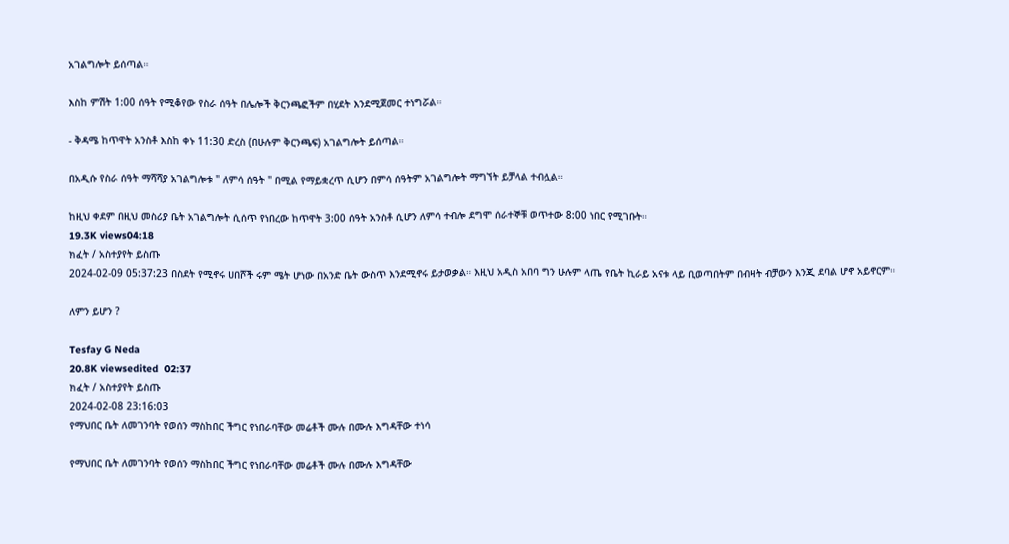አገልግሎት ይሰጣል።

እስከ ምሽት 1:00 ሰዓት የሚቆየው የስራ ሰዓት በሌሎች ቅርንጫፎችም በሂደት እንደሚጀመር ተነግሯል።

- ቅዳሜ ከጥዋት አንስቶ እስከ ቀኑ 11:30 ድረስ (በሁሉም ቅርንጫፍ) አገልግሎት ይሰጣል።

በአዲሱ የስራ ሰዓት ማሻሻያ አገልግሎቱ " ለምሳ ሰዓት " በሚል የማይቋረጥ ሲሆን በምሳ ሰዓትም አገልግሎት ማግኘት ይቻላል ተብሏል።

ከዚህ ቀደም በዚህ መስሪያ ቤት አገልግሎት ሲሰጥ የነበረው ከጥዋት 3:00 ሰዓት አንስቶ ሲሆን ለምሳ ተብሎ ደግሞ ሰራተኞቹ ወጥተው 8:00 ነበር የሚገቡት።
19.3K views04:18
ክፈት / አስተያየት ይስጡ
2024-02-09 05:37:23 በስደት የሚኖሩ ሀበሾች ሩም ሜት ሆነው በአንድ ቤት ውስጥ እንደሚኖሩ ይታወቃል። እዚህ አዲስ አበባ ግን ሁሉም ላጤ የቤት ኪራይ አናቱ ላይ ቢወጣበትም በብዛት ብቻውን እንጂ ደባል ሆኖ አይኖርም።

ለምን ይሆን ?

Tesfay G Neda
20.8K viewsedited  02:37
ክፈት / አስተያየት ይስጡ
2024-02-08 23:16:03
የማህበር ቤት ለመገንባት የወሰን ማስከበር ችግር የነበራባቸው መሬቶች ሙሉ በሙሉ እግዳቸው ተነሳ

የማህበር ቤት ለመገንባት የወሰን ማስከበር ችግር የነበራባቸው መሬቶች ሙሉ በሙሉ እግዳቸው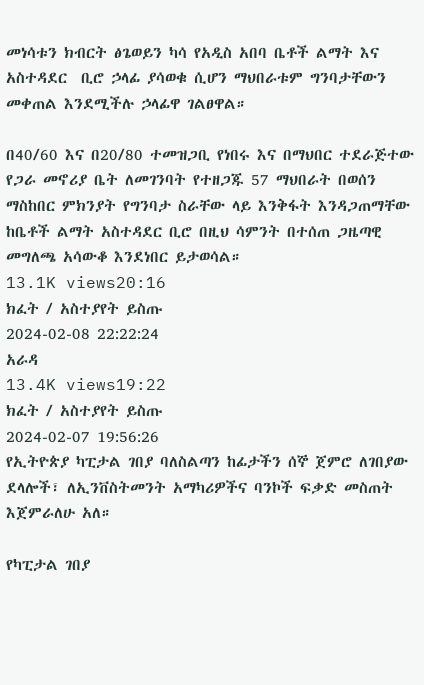መነሳቱን ክብርት ፅጌወይን ካሳ የአዲስ አበባ ቤቶች ልማት እና አስተዳደር  ቢሮ ኃላፊ ያሳወቁ ሲሆን ማህበራቱም ግንባታቸውን መቀጠል እንደሚችሉ ኃላፊዋ ገልፀዋል።

በ40/60 እና በ20/80 ተመዝጋቢ የነበሩ እና በማህበር ተደራጅተው የጋራ መኖሪያ ቤት ለመገንባት የተዘጋጁ 57 ማህበራት በወሰን ማስከበር ምክንያት የግንባታ ስራቸው ላይ እንቅፋት እንዳጋጠማቸው ከቤቶች ልማት አስተዳደር ቢሮ በዚህ ሳምንት በተሰጠ ጋዜጣዊ መግለጫ አሳውቆ እንደነበር ይታወሳል።
13.1K views20:16
ክፈት / አስተያየት ይስጡ
2024-02-08 22:22:24
አራዳ
13.4K views19:22
ክፈት / አስተያየት ይስጡ
2024-02-07 19:56:26
የኢትዮጵያ ካፒታል ገበያ ባለስልጣን ከፊታችን ሰኞ ጀምሮ ለገበያው ደላሎች፣ ለኢንቨስትመንት አማካሪዎችና ባንኮች ፍቃድ መስጠት እጀምራለሁ አለ።

የካፒታል ገበያ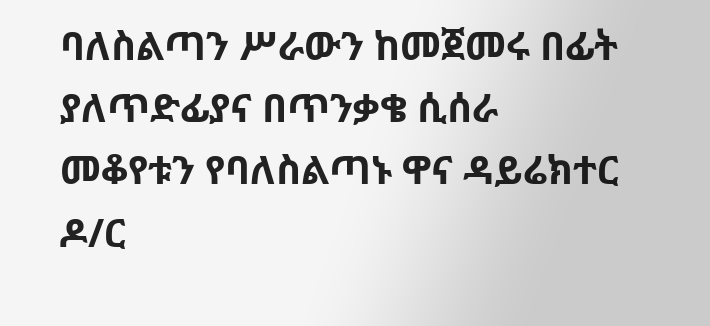ባለስልጣን ሥራውን ከመጀመሩ በፊት ያለጥድፊያና በጥንቃቄ ሲሰራ መቆየቱን የባለስልጣኑ ዋና ዳይሬክተር ዶ/ር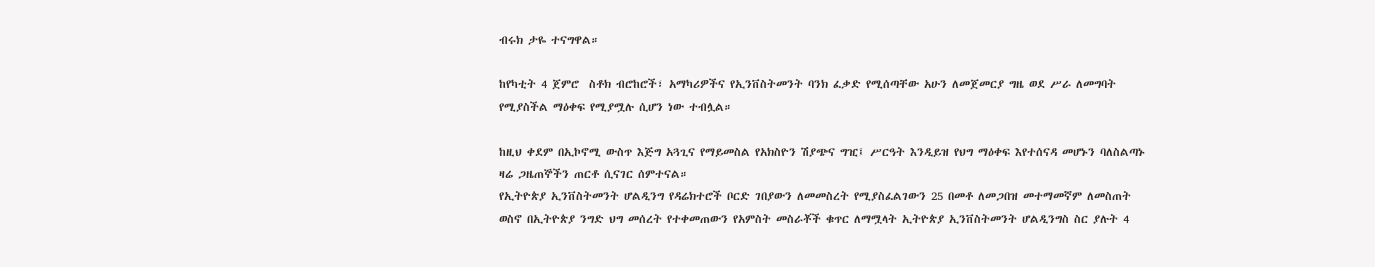ብሩክ ታዬ ተናግዋል።

ከየካቲት 4 ጀምሮ  ስቶክ ብሮከሮች፣ አማካሪዎችና የኢንቨስትመንት ባንክ ፈቃድ የሚሰጣቸው አሁን ለመጀመርያ ግዜ ወደ ሥራ ለመግባት የሚያስችል ማዕቀፍ የሚያሟሉ ሲሆን ነው ተብሏል።

ከዚህ ቀደም በኢኮኖሚ ውስጥ እጅግ አጓጊና የማይመስል የአክስዮን ሽያጭና ግዢ፤ ሥርዓት እንዲይዝ የህግ ማዕቀፍ እየተሰናዳ መሆኑን ባለስልጣኑ ዛሬ ጋዜጠኞችን ጠርቶ ሲናገር ሰምተናል።
የኢትዮጵያ ኢንቨስትመንት ሆልዲንግ የዳሬክተሮች ቦርድ ገበያውን ለመመስረት የሚያስፈልገውን 25 በመቶ ለመጋበዝ መተማመኛም ለመስጠት ወስኖ በኢትዮጵያ ንግድ ህግ መሰረት የተቀመጠውን የአምስት መስራቾች ቁጥር ለማሟላት ኢትዮጵያ ኢንቨስትመንት ሆልዲንግስ ስር ያሉት 4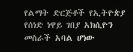የልማት ድርጅቶች የኢትዮጵያ የሰነድ ነዋይ ገበያ አክሲዮን መስራች አባል ሆነው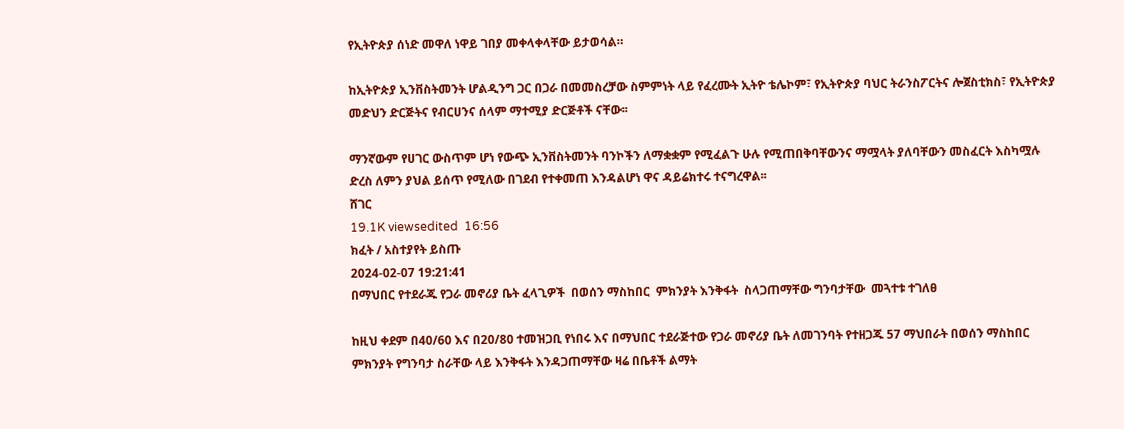የኢትዮጵያ ሰነድ መዋለ ነዋይ ገበያ መቀላቀላቸው ይታወሳል።

ከኢትዮጵያ ኢንቨስትመንት ሆልዲንግ ጋር በጋራ በመመስረቻው ስምምነት ላይ የፈረሙት ኢትዮ ቴሌኮም፣ የኢትዮጵያ ባህር ትራንስፖርትና ሎጀስቲክስ፣ የኢትዮጵያ መድህን ድርጅትና የብርሀንና ሰላም ማተሚያ ድርጅቶች ናቸው፡፡

ማንኛውም የሀገር ውስጥም ሆነ የውጭ ኢንቨስትመንት ባንኮችን ለማቋቋም የሚፈልጉ ሁሉ የሚጠበቅባቸውንና ማሟላት ያለባቸውን መስፈርት እስካሟሉ ድረስ ለምን ያህል ይሰጥ የሚለው በገደብ የተቀመጠ እንዳልሆነ ዋና ዳይሬክተሩ ተናግረዋል፡፡
ሸገር
19.1K viewsedited  16:56
ክፈት / አስተያየት ይስጡ
2024-02-07 19:21:41
በማህበር የተደራጁ የጋራ መኖሪያ ቤት ፈላጊዎች  በወሰን ማስከበር  ምክንያት እንቅፋት  ስላጋጠማቸው ግንባታቸው  መጓተቱ ተገለፀ

ከዚህ ቀደም በ40/60 እና በ20/80 ተመዝጋቢ የነበሩ እና በማህበር ተደራጅተው የጋራ መኖሪያ ቤት ለመገንባት የተዘጋጁ 57 ማህበራት በወሰን ማስከበር ምክንያት የግንባታ ስራቸው ላይ እንቅፋት እንዳጋጠማቸው ዛሬ በቤቶች ልማት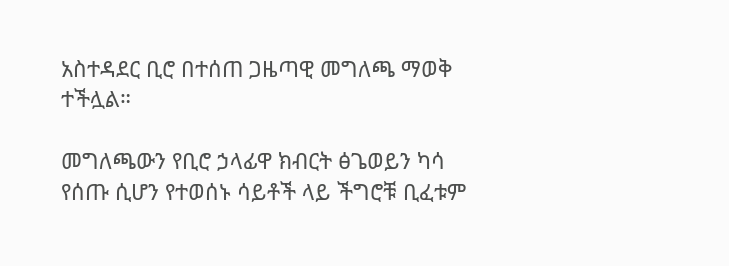አስተዳደር ቢሮ በተሰጠ ጋዜጣዊ መግለጫ ማወቅ ተችሏል።

መግለጫውን የቢሮ ኃላፊዋ ክብርት ፅጌወይን ካሳ የሰጡ ሲሆን የተወሰኑ ሳይቶች ላይ ችግሮቹ ቢፈቱም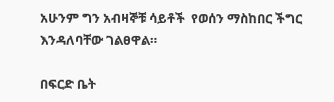አሁንም ግን አብዛኞቹ ሳይቶች  የወሰን ማስከበር ችግር እንዳለባቸው ገልፀዋል።

በፍርድ ቤት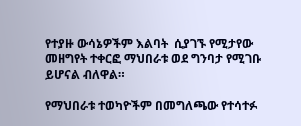የተያዙ ውሳኔዎችም እልባት  ሲያገኙ የሚታየው መዘግየት ተቀርፎ ማህበራቱ ወደ ግንባታ የሚገቡ ይሆናል ብለዋል።

የማህበራቱ ተወካዮችም በመግለጫው የተሳተፉ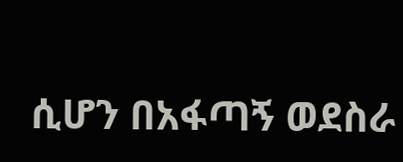ሲሆን በአፋጣኝ ወደስራ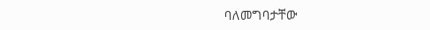ባለመግባታቸው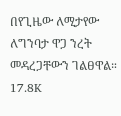በየጊዜው ለሚታየው  ለግንባታ ዋጋ ንረት መዳረጋቸውን ገልፀዋል።
17.8K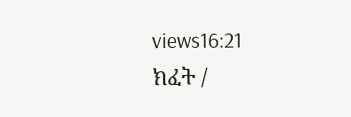views16:21
ክፈት /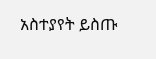አስተያየት ይስጡ